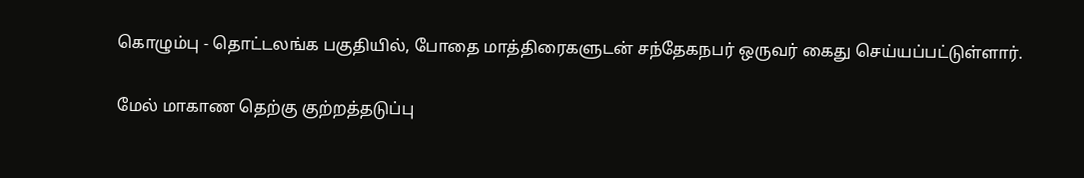கொழும்பு - தொட்டலங்க பகுதியில், போதை மாத்திரைகளுடன் சந்தேகநபர் ஒருவர் கைது செய்யப்பட்டுள்ளார்.

மேல் மாகாண தெற்கு குற்றத்தடுப்பு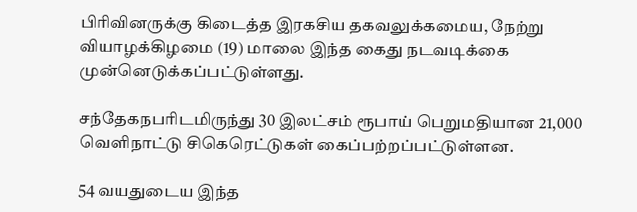பிரிவினருக்கு கிடைத்த இரகசிய தகவலுக்கமைய, நேற்று வியாழக்கிழமை (19) மாலை இந்த கைது நடவடிக்கை முன்னெடுக்கப்பட்டுள்ளது.

சந்தேகநபரிடமிருந்து 30 இலட்சம் ரூபாய் பெறுமதியான 21,000 வெளிநாட்டு சிகெரெட்டுகள் கைப்பற்றப்பட்டுள்ளன.

54 வயதுடைய இந்த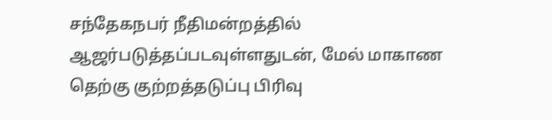சந்தேகநபர் நீதிமன்றத்தில் ஆஜர்படுத்தப்படவுள்ளதுடன், மேல் மாகாண தெற்கு குற்றத்தடுப்பு பிரிவு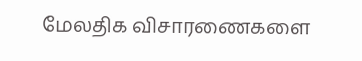மேலதிக விசாரணைகளை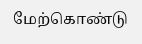மேற்கொண்டு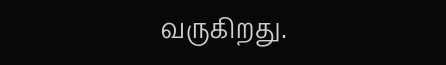வருகிறது.